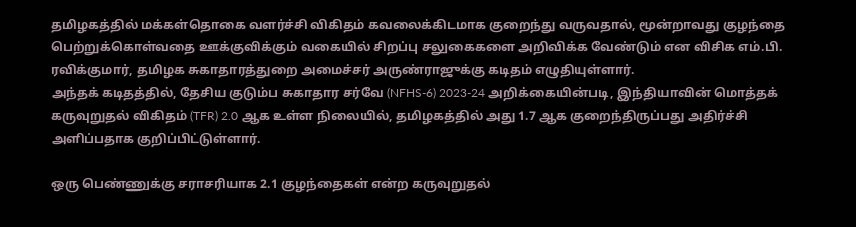தமிழகத்தில் மக்கள்தொகை வளர்ச்சி விகிதம் கவலைக்கிடமாக குறைந்து வருவதால், மூன்றாவது குழந்தை பெற்றுக்கொள்வதை ஊக்குவிக்கும் வகையில் சிறப்பு சலுகைகளை அறிவிக்க வேண்டும் என விசிக எம்.பி. ரவிக்குமார், தமிழக சுகாதாரத்துறை அமைச்சர் அருண்ராஜுக்கு கடிதம் எழுதியுள்ளார்.
அந்தக் கடிதத்தில், தேசிய குடும்ப சுகாதார சர்வே (NFHS-6) 2023-24 அறிக்கையின்படி, இந்தியாவின் மொத்தக் கருவுறுதல் விகிதம் (TFR) 2.0 ஆக உள்ள நிலையில், தமிழகத்தில் அது 1.7 ஆக குறைந்திருப்பது அதிர்ச்சி அளிப்பதாக குறிப்பிட்டுள்ளார்.

ஒரு பெண்ணுக்கு சராசரியாக 2.1 குழந்தைகள் என்ற கருவுறுதல்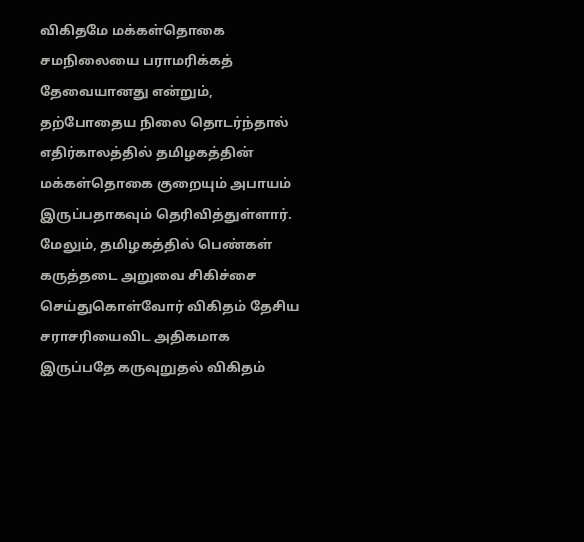விகிதமே மக்கள்தொகை சமநிலையை பராமரிக்கத் தேவையானது என்றும், தற்போதைய நிலை தொடர்ந்தால் எதிர்காலத்தில் தமிழகத்தின் மக்கள்தொகை குறையும் அபாயம் இருப்பதாகவும் தெரிவித்துள்ளார்.
மேலும், தமிழகத்தில் பெண்கள் கருத்தடை அறுவை சிகிச்சை செய்துகொள்வோர் விகிதம் தேசிய சராசரியைவிட அதிகமாக இருப்பதே கருவுறுதல் விகிதம்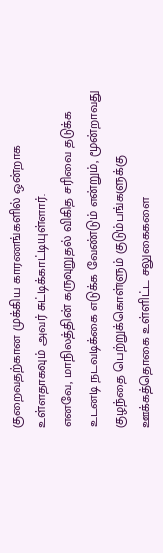குறைவதற்கான முக்கிய காரணங்களில் ஒன்றாக உள்ளதாகவும் அவர் சுட்டிக்காட்டியுள்ளார்.
எனவே, மாநிலத்தின் கருவுறுதல் விகித சரிவை தடுக்க உடனடி நடவடிக்கை எடுக்க வேண்டும் என்றும், மூன்றாவது குழந்தை பெற்றுக்கொள்ளும் குடும்பங்களுக்கு ஊக்கத்தொகை உள்ளிட்ட சலுகைகளை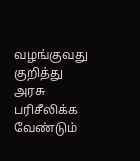வழங்குவது குறித்து அரசு பரிசீலிக்க வேண்டும்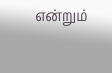என்றும்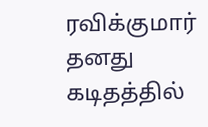ரவிக்குமார் தனது கடிதத்தில்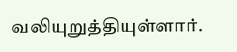வலியுறுத்தியுள்ளார்.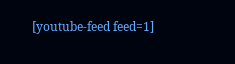[youtube-feed feed=1]